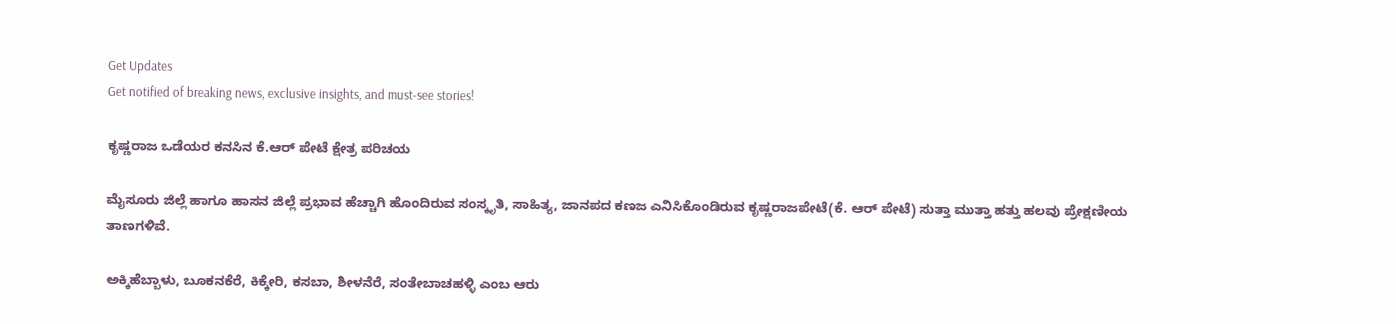Get Updates
Get notified of breaking news, exclusive insights, and must-see stories!

ಕೃಷ್ಣರಾಜ ಒಡೆಯರ ಕನಸಿನ ಕೆ.ಆರ್ ಪೇಟೆ ಕ್ಷೇತ್ರ ಪರಿಚಯ

ಮೈಸೂರು ಜಿಲ್ಲೆ ಹಾಗೂ ಹಾಸನ ಜಿಲ್ಲೆ ಪ್ರಭಾವ ಹೆಚ್ಚಾಗಿ ಹೊಂದಿರುವ ಸಂಸ್ಕೃತಿ, ಸಾಹಿತ್ಯ, ಜಾನಪದ ಕಣಜ ಎನಿಸಿಕೊಂಡಿರುವ ಕೃಷ್ಣರಾಜಪೇಟೆ(ಕೆ. ಆರ್ ಪೇಟೆ) ಸುತ್ತಾ ಮುತ್ತಾ ಹತ್ತು ಹಲವು ಪ್ರೇಕ್ಷಣೀಯ ತಾಣಗಳಿವೆ.

ಅಕ್ಕಿಹೆಬ್ಬಾಳು, ಬೂಕನಕೆರೆ, ಕಿಕ್ಕೇರಿ, ಕಸಬಾ, ಶೀಳನೆರೆ, ಸಂತೇಬಾಚಹಳ್ಳಿ ಎಂಬ ಆರು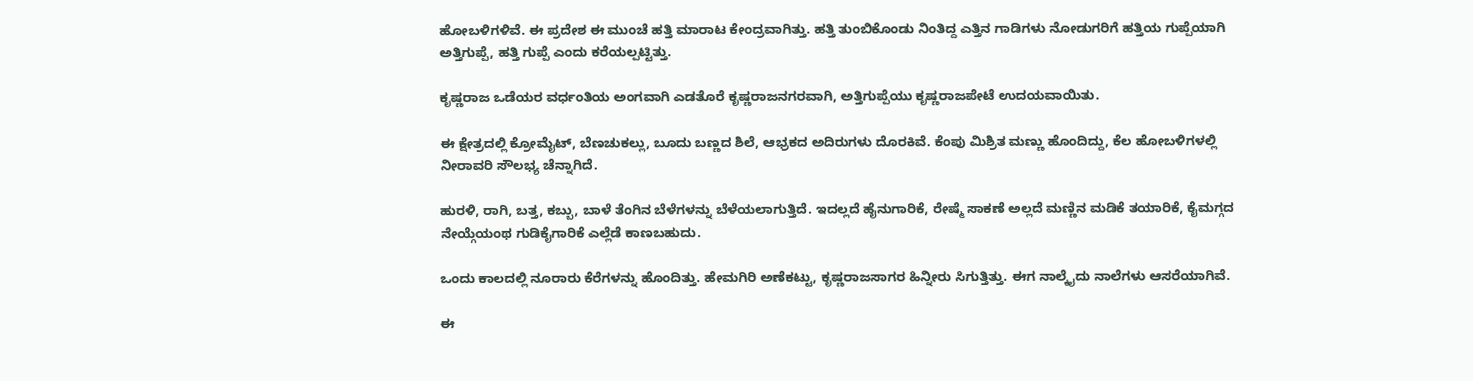ಹೋಬಳಿಗಳಿವೆ. ಈ ಪ್ರದೇಶ ಈ ಮುಂಚೆ ಹತ್ತಿ ಮಾರಾಟ ಕೇಂದ್ರವಾಗಿತ್ತು. ಹತ್ತಿ ತುಂಬಿಕೊಂಡು ನಿಂತಿದ್ದ ಎತ್ತಿನ ಗಾಡಿಗಳು ನೋಡುಗರಿಗೆ ಹತ್ತಿಯ ಗುಪ್ಪೆಯಾಗಿ ಅತ್ತಿಗುಪ್ಪೆ, ಹತ್ತಿ ಗುಪ್ಪೆ ಎಂದು ಕರೆಯಲ್ಪಟ್ಟಿತ್ತು.

ಕೃಷ್ಣರಾಜ ಒಡೆಯರ ವರ್ಧಂತಿಯ ಅಂಗವಾಗಿ ಎಡತೊರೆ ಕೃಷ್ಣರಾಜನಗರವಾಗಿ, ಅತ್ತಿಗುಪ್ಪೆಯು ಕೃಷ್ಣರಾಜಪೇಟೆ ಉದಯವಾಯಿತು.

ಈ ಕ್ಷೇತ್ರದಲ್ಲಿ ಕ್ರೋಮೈಟ್, ಬೆಣಚುಕಲ್ಲು, ಬೂದು ಬಣ್ಣದ ಶಿಲೆ, ಆಭ್ರಕದ ಅದಿರುಗಳು ದೊರಕಿವೆ. ಕೆಂಪು ಮಿಶ್ರಿತ ಮಣ್ಣು ಹೊಂದಿದ್ದು, ಕೆಲ ಹೋಬಳಿಗಳಲ್ಲಿ ನೀರಾವರಿ ಸೌಲಭ್ಯ ಚೆನ್ನಾಗಿದೆ.

ಹುರಳಿ, ರಾಗಿ, ಬತ್ತ, ಕಬ್ಬು, ಬಾಳೆ ತೆಂಗಿನ ಬೆಳೆಗಳನ್ನು ಬೆಳೆಯಲಾಗುತ್ತಿದೆ. ಇದಲ್ಲದೆ ಹೈನುಗಾರಿಕೆ, ರೇಷ್ಮೆ ಸಾಕಣೆ ಅಲ್ಲದೆ ಮಣ್ಣಿನ ಮಡಿಕೆ ತಯಾರಿಕೆ, ಕೈಮಗ್ಗದ ನೇಯ್ಗೆಯಂಥ ಗುಡಿಕೈಗಾರಿಕೆ ಎಲ್ಲೆಡೆ ಕಾಣಬಹುದು.

ಒಂದು ಕಾಲದಲ್ಲಿ ನೂರಾರು ಕೆರೆಗಳನ್ನು ಹೊಂದಿತ್ತು. ಹೇಮಗಿರಿ ಅಣೆಕಟ್ಟು, ಕೃಷ್ಣರಾಜಸಾಗರ ಹಿನ್ನೀರು ಸಿಗುತ್ತಿತ್ತು. ಈಗ ನಾಲ್ಕೈದು ನಾಲೆಗಳು ಆಸರೆಯಾಗಿವೆ.

ಈ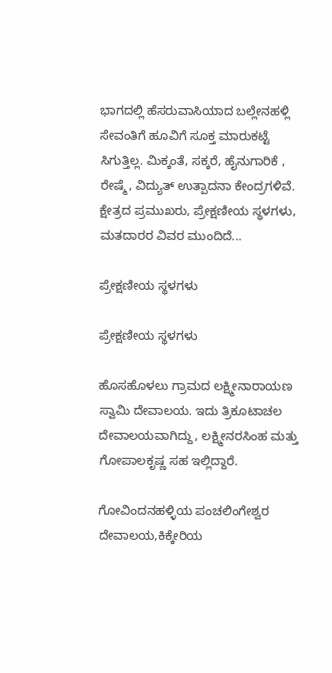ಭಾಗದಲ್ಲಿ ಹೆಸರುವಾಸಿಯಾದ ಬಲ್ಲೇನಹಳ್ಲಿ ಸೇವಂತಿಗೆ ಹೂವಿಗೆ ಸೂಕ್ತ ಮಾರುಕಟ್ಟೆ ಸಿಗುತ್ತಿಲ್ಲ. ಮಿಕ್ಕಂತೆ, ಸಕ್ಕರೆ, ಹೈನುಗಾರಿಕೆ , ರೇಷ್ಮೆ, ವಿದ್ಯುತ್ ಉತ್ಪಾದನಾ ಕೇಂದ್ರಗಳಿವೆ. ಕ್ಷೇತ್ರದ ಪ್ರಮುಖರು, ಪ್ರೇಕ್ಷಣೀಯ ಸ್ಥಳಗಳು, ಮತದಾರರ ವಿವರ ಮುಂದಿದೆ...

ಪ್ರೇಕ್ಷಣೀಯ ಸ್ಥಳಗಳು

ಪ್ರೇಕ್ಷಣೀಯ ಸ್ಥಳಗಳು

ಹೊಸಹೊಳಲು ಗ್ರಾಮದ ಲಕ್ಷ್ಮೀನಾರಾಯಣ ಸ್ವಾಮಿ ದೇವಾಲಯ. ಇದು ತ್ರಿಕೂಟಾಚಲ ದೇವಾಲಯವಾಗಿದ್ದು, ಲಕ್ಷ್ಮೀನರಸಿಂಹ ಮತ್ತು ಗೋಪಾಲಕೃಷ್ಣ ಸಹ ಇಲ್ಲಿದ್ದಾರೆ.

ಗೋವಿಂದನಹಳ್ಳಿಯ ಪಂಚಲಿಂಗೇಶ್ವರ ದೇವಾಲಯ,ಕಿಕ್ಕೇರಿಯ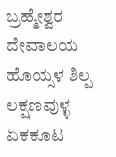ಬ್ರಹ್ಮೇಶ್ವರ ದೇವಾಲಯ ಹೊಯ್ಸಳ ಶಿಲ್ಪ ಲಕ್ಷಣವುಳ್ಳ ಏಕಕೂಟ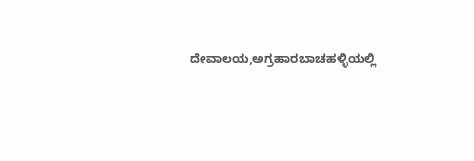ದೇವಾಲಯ,ಅಗ್ರಹಾರಬಾಚಹಳ್ಳಿಯಲ್ಲಿ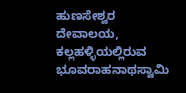ಹುಣಸೇಶ್ವರ ದೇವಾಲಯ, ಕಲ್ಲಹಳ್ಳಿಯಲ್ಲಿರುವ ಭೂವರಾಹನಾಥಸ್ವಾಮಿ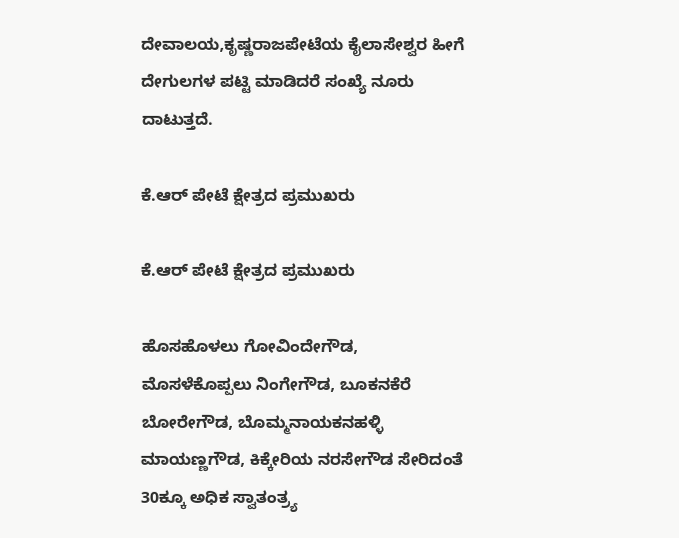ದೇವಾಲಯ,ಕೃಷ್ಣರಾಜಪೇಟೆಯ ಕೈಲಾಸೇಶ್ವರ ಹೀಗೆ ದೇಗುಲಗಳ ಪಟ್ಟಿ ಮಾಡಿದರೆ ಸಂಖ್ಯೆ ನೂರು ದಾಟುತ್ತದೆ.

ಕೆ.ಆರ್ ಪೇಟೆ ಕ್ಷೇತ್ರದ ಪ್ರಮುಖರು

ಕೆ.ಆರ್ ಪೇಟೆ ಕ್ಷೇತ್ರದ ಪ್ರಮುಖರು

ಹೊಸಹೊಳಲು ಗೋವಿಂದೇಗೌಡ, ಮೊಸಳೆಕೊಪ್ಪಲು ನಿಂಗೇಗೌಡ, ಬೂಕನಕೆರೆ ಬೋರೇಗೌಡ, ಬೊಮ್ಮನಾಯಕನಹಳ್ಳಿ ಮಾಯಣ್ಣಗೌಡ, ಕಿಕ್ಕೇರಿಯ ನರಸೇಗೌಡ ಸೇರಿದಂತೆ 30ಕ್ಕೂ ಅಧಿಕ ಸ್ವಾತಂತ್ರ್ಯ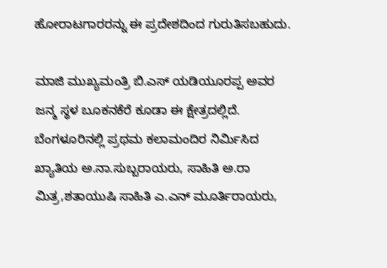ಹೋರಾಟಗಾರರನ್ನು ಈ ಪ್ರದೇಶದಿಂದ ಗುರುತಿಸಬಹುದು.

ಮಾಜಿ ಮುಖ್ಯಮಂತ್ರಿ ಬಿ.ಎಸ್ ಯಡಿಯೂರಪ್ಪ ಅವರ ಜನ್ಮ ಸ್ಥಳ ಬೂಕನಕೆರೆ ಕೂಡಾ ಈ ಕ್ಷೇತ್ರದಲ್ಲಿದೆ. ಬೆಂಗಳೂರಿನಲ್ಲಿ ಪ್ರಥಮ ಕಲಾಮಂದಿರ ನಿರ್ಮಿಸಿದ ಖ್ಯಾತಿಯ ಅ.ನಾ.ಸುಬ್ಬರಾಯರು, ಸಾಹಿತಿ ಅ.ರಾ ಮಿತ್ರ,ಶತಾಯುಷಿ ಸಾಹಿತಿ ಎ.ಎನ್ ಮೂರ್ತಿರಾಯರು,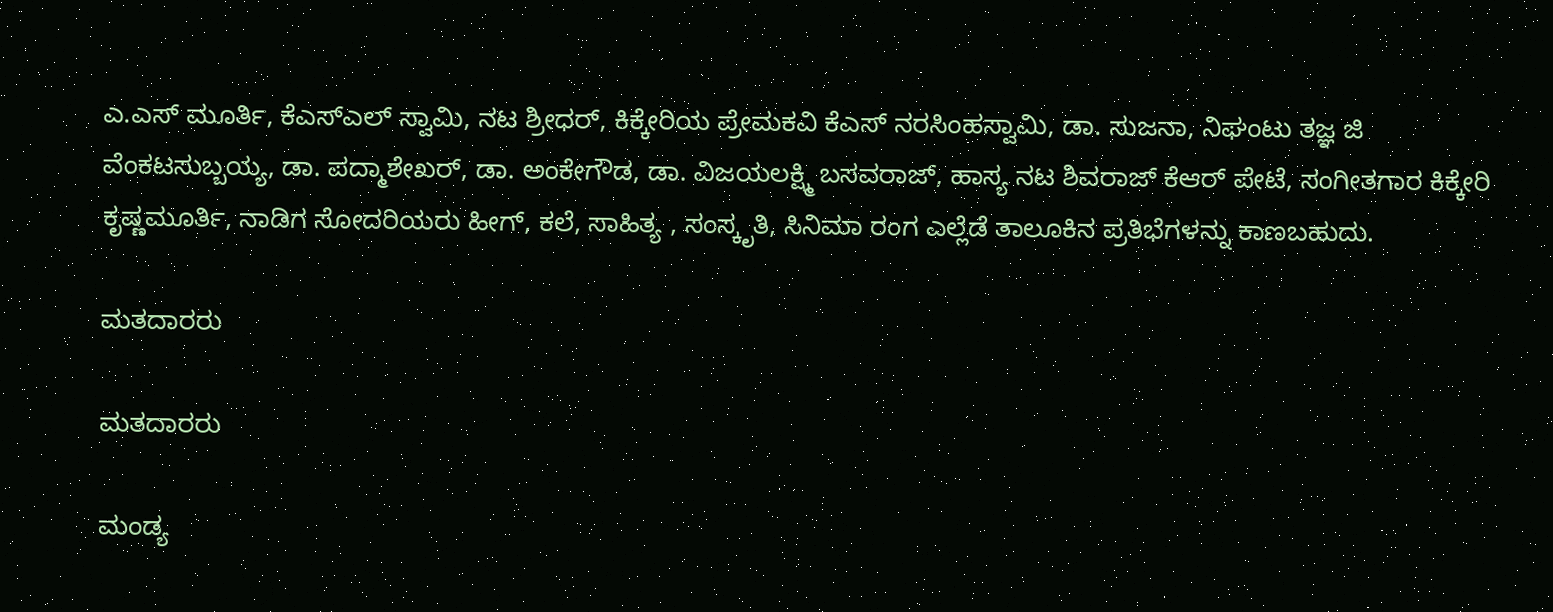ಎ.ಎಸ್ ಮೂರ್ತಿ, ಕೆಎಸ್ಎಲ್ ಸ್ವಾಮಿ, ನಟ ಶ್ರೀಧರ್, ಕಿಕ್ಕೇರಿಯ ಪ್ರೇಮಕವಿ ಕೆಎಸ್ ನರಸಿಂಹಸ್ವಾಮಿ, ಡಾ. ಸುಜನಾ, ನಿಘಂಟು ತಜ್ಞ ಜಿ ವೆಂಕಟಸುಬ್ಬಯ್ಯ, ಡಾ. ಪದ್ಮಾಶೇಖರ್, ಡಾ. ಅಂಕೇಗೌಡ, ಡಾ. ವಿಜಯಲಕ್ಷ್ಮಿ ಬಸವರಾಜ್, ಹಾಸ್ಯ ನಟ ಶಿವರಾಜ್ ಕೆಆರ್ ಪೇಟೆ, ಸಂಗೀತಗಾರ ಕಿಕ್ಕೇರಿ ಕೃಷ್ಣಮೂರ್ತಿ, ನಾಡಿಗ ಸೋದರಿಯರು ಹೀಗ್, ಕಲೆ, ಸಾಹಿತ್ಯ , ಸಂಸ್ಕೃತಿ, ಸಿನಿಮಾ ರಂಗ ಎಲ್ಲೆಡೆ ತಾಲೂಕಿನ ಪ್ರತಿಭೆಗಳನ್ನು ಕಾಣಬಹುದು.

ಮತದಾರರು

ಮತದಾರರು

ಮಂಡ್ಯ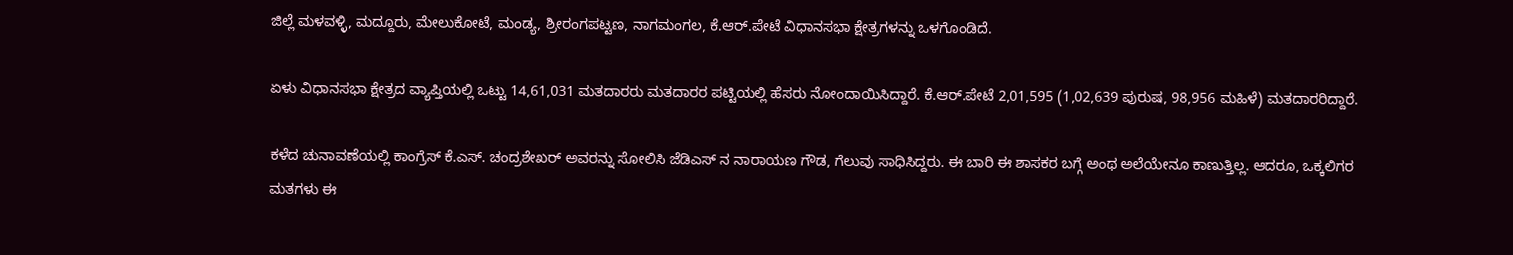ಜಿಲ್ಲೆ ಮಳವಳ್ಳಿ, ಮದ್ದೂರು, ಮೇಲುಕೋಟೆ, ಮಂಡ್ಯ, ಶ್ರೀರಂಗಪಟ್ಟಣ, ನಾಗಮಂಗಲ, ಕೆ.ಆರ್.ಪೇಟೆ ವಿಧಾನಸಭಾ ಕ್ಷೇತ್ರಗಳನ್ನು ಒಳಗೊಂಡಿದೆ.

ಏಳು ವಿಧಾನಸಭಾ ಕ್ಷೇತ್ರದ ವ್ಯಾಪ್ತಿಯಲ್ಲಿ ಒಟ್ಟು 14,61,031 ಮತದಾರರು ಮತದಾರರ ಪಟ್ಟಿಯಲ್ಲಿ ಹೆಸರು ನೋಂದಾಯಿಸಿದ್ದಾರೆ. ಕೆ.ಆರ್.ಪೇಟೆ 2,01,595 (1,02,639 ಪುರುಷ, 98,956 ಮಹಿಳೆ) ಮತದಾರರಿದ್ದಾರೆ.

ಕಳೆದ ಚುನಾವಣೆಯಲ್ಲಿ ಕಾಂಗ್ರೆಸ್ ಕೆ.ಎಸ್. ಚಂದ್ರಶೇಖರ್ ಅವರನ್ನು ಸೋಲಿಸಿ ಜೆಡಿಎಸ್ ನ ನಾರಾಯಣ ಗೌಡ, ಗೆಲುವು ಸಾಧಿಸಿದ್ದರು. ಈ ಬಾರಿ ಈ ಶಾಸಕರ ಬಗ್ಗೆ ಅಂಥ ಅಲೆಯೇನೂ ಕಾಣುತ್ತಿಲ್ಲ. ಆದರೂ, ಒಕ್ಕಲಿಗರ ಮತಗಳು ಈ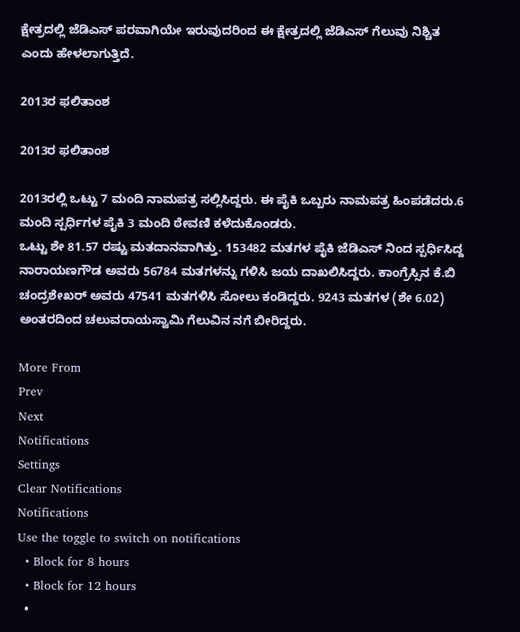ಕ್ಷೇತ್ರದಲ್ಲಿ ಜೆಡಿಎಸ್ ಪರವಾಗಿಯೇ ಇರುವುದರಿಂದ ಈ ಕ್ಷೇತ್ರದಲ್ಲಿ ಜೆಡಿಎಸ್ ಗೆಲುವು ನಿಶ್ಚಿತ ಎಂದು ಹೇಳಲಾಗುತ್ತಿದೆ.

2013ರ ಫಲಿತಾಂಶ

2013ರ ಫಲಿತಾಂಶ

2013ರಲ್ಲಿ ಒಟ್ಟು 7 ಮಂದಿ ನಾಮಪತ್ರ ಸಲ್ಲಿಸಿದ್ದರು. ಈ ಪೈಕಿ ಒಬ್ಬರು ನಾಮಪತ್ರ ಹಿಂಪಡೆದರು.6 ಮಂದಿ ಸ್ಪರ್ಧಿಗಳ ಪೈಕಿ 3 ಮಂದಿ ಠೇವಣಿ ಕಳೆದುಕೊಂಡರು.
ಒಟ್ಟು ಶೇ 81.57 ರಷ್ಟು ಮತದಾನವಾಗಿತ್ತು. 153482 ಮತಗಳ ಪೈಕಿ ಜೆಡಿಎಸ್ ನಿಂದ ಸ್ಪರ್ಧಿಸಿದ್ದ ನಾರಾಯಣಗೌಡ ಅವರು 56784 ಮತಗಳನ್ನು ಗಳಿಸಿ ಜಯ ದಾಖಲಿಸಿದ್ದರು. ಕಾಂಗ್ರೆಸ್ಸಿನ ಕೆ.ಬಿ ಚಂದ್ರಶೇಖರ್ ಅವರು 47541 ಮತಗಳಿಸಿ ಸೋಲು ಕಂಡಿದ್ದರು. 9243 ಮತಗಳ (ಶೇ 6.02) ಅಂತರದಿಂದ ಚಲುವರಾಯಸ್ವಾಮಿ ಗೆಲುವಿನ ನಗೆ ಬೀರಿದ್ದರು.

More From
Prev
Next
Notifications
Settings
Clear Notifications
Notifications
Use the toggle to switch on notifications
  • Block for 8 hours
  • Block for 12 hours
  •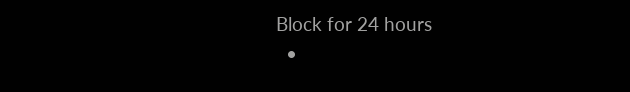Block for 24 hours
  •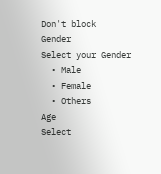Don't block
Gender
Select your Gender
  • Male
  • Female
  • Others
Age
Select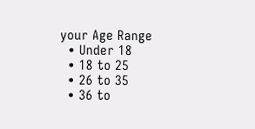your Age Range
  • Under 18
  • 18 to 25
  • 26 to 35
  • 36 to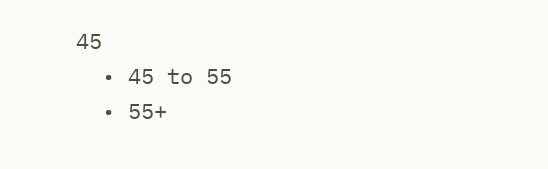45
  • 45 to 55
  • 55+